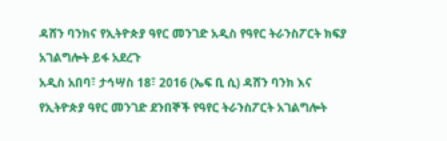ዳሸን ባንክና የኢትዮጵያ ዓየር መንገድ አዲስ የዓየር ትራንስፖርት ክፍያ አገልግሎት ይፋ አደረጉ
አዲስ አበባ፣ ታኅሣስ 18፣ 2016 (ኤፍ ቢ ሲ) ዳሸን ባንክ እና የኢትዮጵያ ዓየር መንገድ ደንበኞች የዓየር ትራንስፖርት አገልግሎት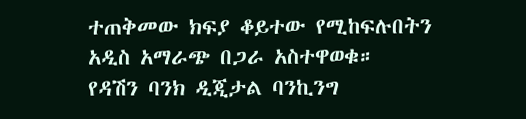ተጠቅመው ክፍያ ቆይተው የሚከፍሉበትን አዲስ አማራጭ በጋራ አስተዋወቁ።
የዳሽን ባንክ ዲጂታል ባንኪንግ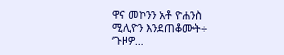ዋና መኮንን አቶ ዮሐንስ ሚሊዮን እንደጠቆሙት÷ ‘ጉዞዎ…